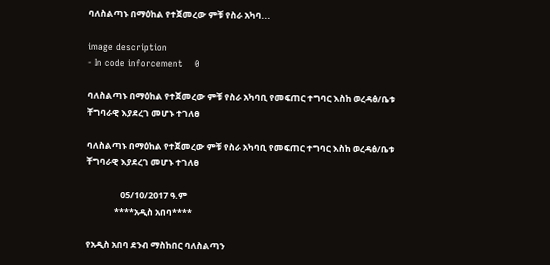ባለስልጣኑ በማዕከል የተጀመረው ምቹ የስራ አካባ...

image description
- In code inforcement    0

ባለስልጣኑ በማዕከል የተጀመረው ምቹ የስራ አካባቢ የመፍጠር ተግባር እስከ ወረዳፅ/ቤቱ ቸግባራዊ እያደረገ መሆኑ ተገለፀ

ባለስልጣኑ በማዕከል የተጀመረው ምቹ የስራ አካባቢ የመፍጠር ተግባር እስከ ወረዳፅ/ቤቱ ቸግባራዊ እያደረገ መሆኑ ተገለፀ

                 05/10/2017 ዓ.ም
              ****አዲስ አበባ****

የአዲስ አበባ ደንብ ማስከበር ባለስልጣን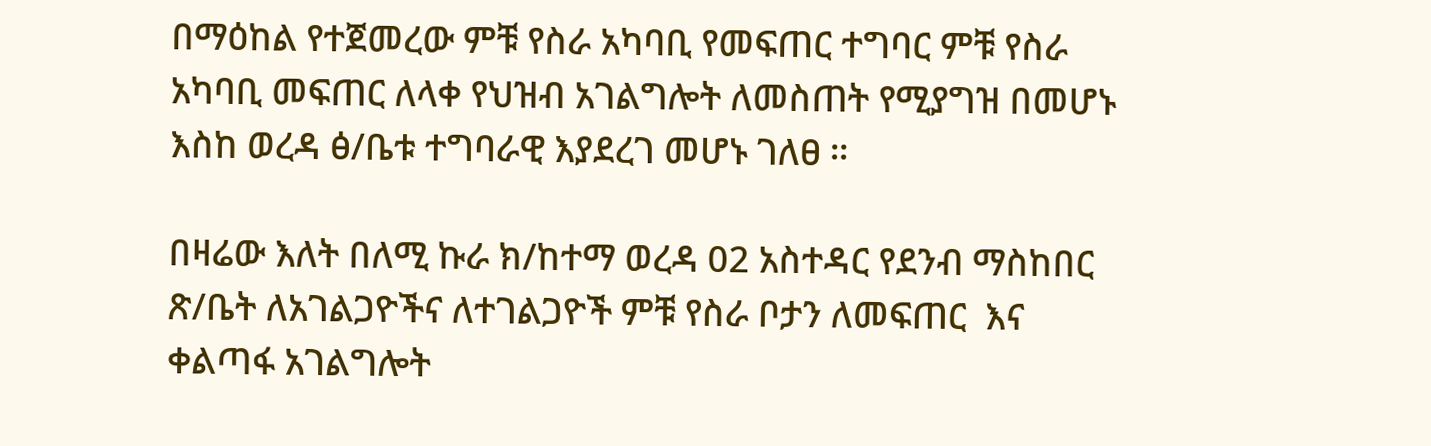በማዕከል የተጀመረው ምቹ የስራ አካባቢ የመፍጠር ተግባር ምቹ የስራ አካባቢ መፍጠር ለላቀ የህዝብ አገልግሎት ለመስጠት የሚያግዝ በመሆኑ እስከ ወረዳ ፅ/ቤቱ ተግባራዊ እያደረገ መሆኑ ገለፀ ።

በዛሬው እለት በለሚ ኩራ ክ/ከተማ ወረዳ 02 አስተዳር የደንብ ማስከበር ጽ/ቤት ለአገልጋዮችና ለተገልጋዮች ምቹ የስራ ቦታን ለመፍጠር  እና ቀልጣፋ አገልግሎት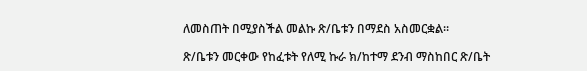ለመስጠት በሚያስችል መልኩ ጽ/ቤቱን በማደስ አስመርቋል።

ጽ/ቤቱን መርቀው የከፈቱት የለሚ ኩራ ክ/ከተማ ደንብ ማስከበር ጽ/ቤት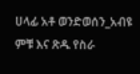ሀላፊ አቶ ወንድወሰን_አብዩ ምቹ እና ጽዱ የስራ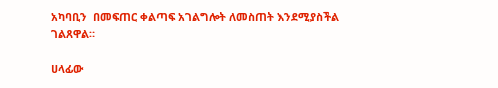አካባቢን  በመፍጠር ቀልጣፍ አገልግሎት ለመስጠት እንደሚያስችል ገልጸዋል።

ሀላፊው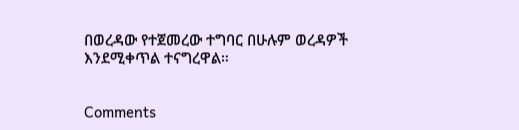በወረዳው የተጀመረው ተግባር በሁሉም ወረዳዎች እንደሚቀጥል ተናግረዋል።


Comments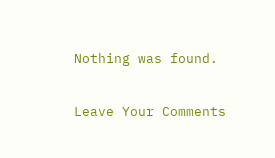Nothing was found.

Leave Your Comments